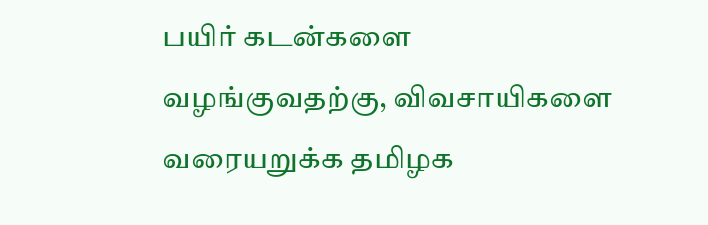பயிர் கடன்களை வழங்குவதற்கு, விவசாயிகளை வரையறுக்க தமிழக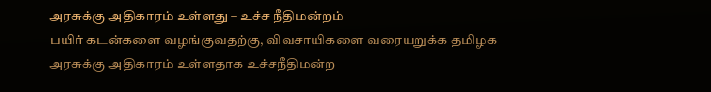அரசுக்கு அதிகாரம் உள்ளது – உச்ச நீதிமன்றம்
பயிர் கடன்களை வழங்குவதற்கு, விவசாயிகளை வரையறுக்க தமிழக அரசுக்கு அதிகாரம் உள்ளதாக உச்சநீதிமன்ற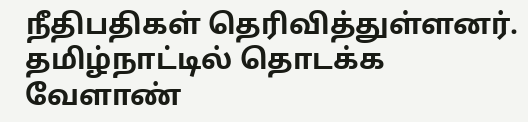நீதிபதிகள் தெரிவித்துள்ளனர். தமிழ்நாட்டில் தொடக்க வேளாண்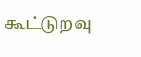கூட்டுறவு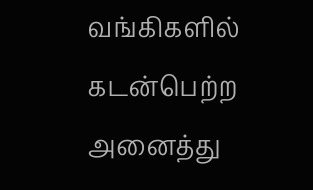வங்கிகளில் கடன்பெற்ற அனைத்து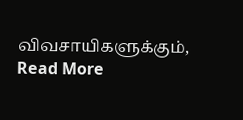விவசாயிகளுக்கும்,
Read More